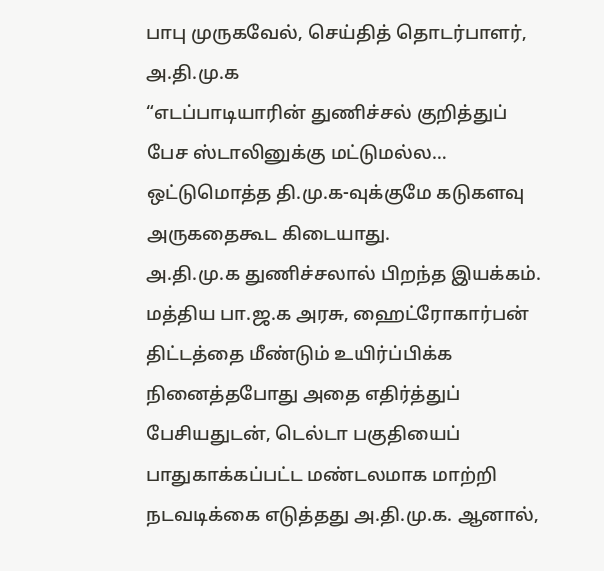பாபு முருகவேல், செய்தித் தொடர்பாளர், அ.தி.மு.க
“எடப்பாடியாரின் துணிச்சல் குறித்துப் பேச ஸ்டாலினுக்கு மட்டுமல்ல… ஒட்டுமொத்த தி.மு.க-வுக்குமே கடுகளவு அருகதைகூட கிடையாது.
அ.தி.மு.க துணிச்சலால் பிறந்த இயக்கம். மத்திய பா.ஜ.க அரசு, ஹைட்ரோகார்பன் திட்டத்தை மீண்டும் உயிர்ப்பிக்க நினைத்தபோது அதை எதிர்த்துப் பேசியதுடன், டெல்டா பகுதியைப் பாதுகாக்கப்பட்ட மண்டலமாக மாற்றி நடவடிக்கை எடுத்தது அ.தி.மு.க. ஆனால்,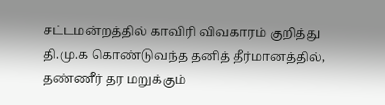சட்டமன்றத்தில் காவிரி விவகாரம் குறித்து தி.மு.க கொண்டுவந்த தனித் தீர்மானத்தில், தண்ணீர் தர மறுக்கும்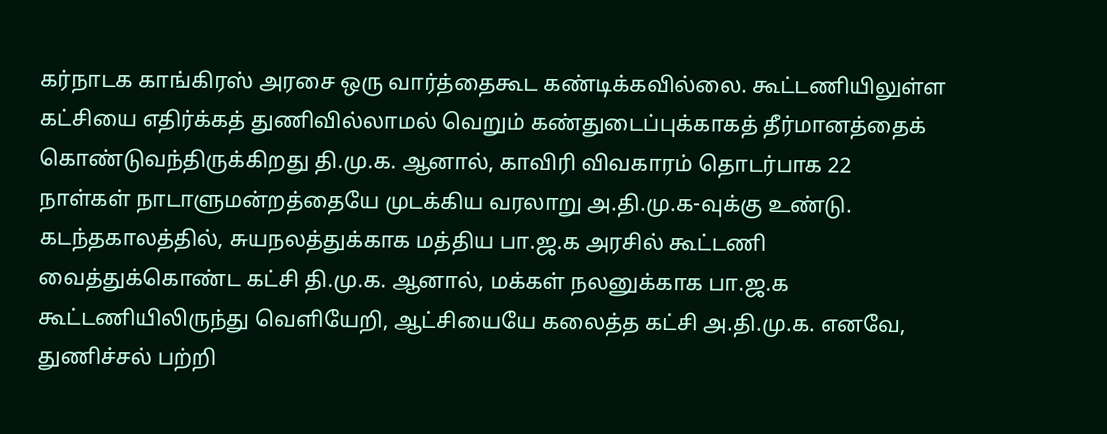கர்நாடக காங்கிரஸ் அரசை ஒரு வார்த்தைகூட கண்டிக்கவில்லை. கூட்டணியிலுள்ள கட்சியை எதிர்க்கத் துணிவில்லாமல் வெறும் கண்துடைப்புக்காகத் தீர்மானத்தைக் கொண்டுவந்திருக்கிறது தி.மு.க. ஆனால், காவிரி விவகாரம் தொடர்பாக 22 நாள்கள் நாடாளுமன்றத்தையே முடக்கிய வரலாறு அ.தி.மு.க-வுக்கு உண்டு. கடந்தகாலத்தில், சுயநலத்துக்காக மத்திய பா.ஜ.க அரசில் கூட்டணி வைத்துக்கொண்ட கட்சி தி.மு.க. ஆனால், மக்கள் நலனுக்காக பா.ஜ.க கூட்டணியிலிருந்து வெளியேறி, ஆட்சியையே கலைத்த கட்சி அ.தி.மு.க. எனவே, துணிச்சல் பற்றி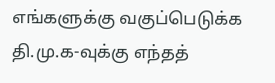எங்களுக்கு வகுப்பெடுக்க தி.மு.க-வுக்கு எந்தத்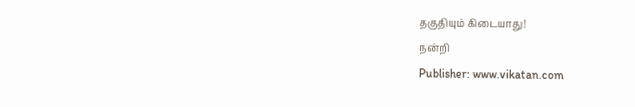தகுதியும் கிடையாது!
நன்றி
Publisher: www.vikatan.com